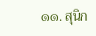๑๑. สุนิก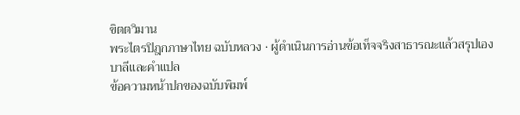ขิตตวิมาน
พระไตรปิฎกภาษาไทย ฉบับหลวง · ผู้ดำเนินการอ่านข้อเท็จจริงสาธารณะแล้วสรุปเอง
บาลีและคำแปล
ข้อความหน้าปกของฉบับพิมพ์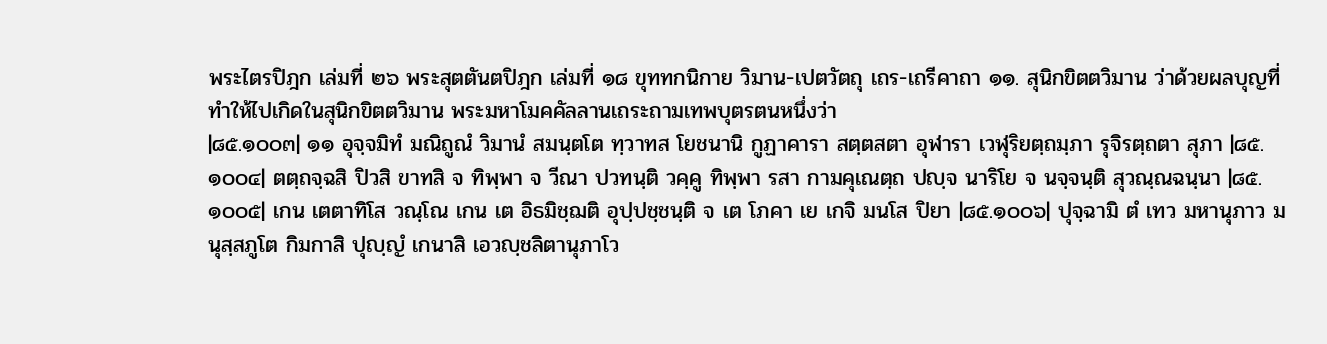พระไตรปิฎก เล่มที่ ๒๖ พระสุตตันตปิฎก เล่มที่ ๑๘ ขุททกนิกาย วิมาน-เปตวัตถุ เถร-เถรีคาถา ๑๑. สุนิกขิตตวิมาน ว่าด้วยผลบุญที่ทำให้ไปเกิดในสุนิกขิตตวิมาน พระมหาโมคคัลลานเถระถามเทพบุตรตนหนึ่งว่า
|๘๕.๑๐๐๓| ๑๑ อุจฺจมิทํ มณิถูณํ วิมานํ สมนฺตโต ทฺวาทส โยชนานิ กูฏาคารา สตฺตสตา อุฬารา เวฬุริยตฺถมฺภา รุจิรตฺถตา สุภา |๘๕.๑๐๐๔| ตตฺถจฺฉสิ ปิวสิ ขาทสิ จ ทิพฺพา จ วีณา ปวทนฺติ วคฺคู ทิพฺพา รสา กามคุเณตฺถ ปญฺจ นาริโย จ นจฺจนฺติ สุวณฺณฉนฺนา |๘๕.๑๐๐๕| เกน เตตาทิโส วณฺโณ เกน เต อิธมิชฺฌติ อุปฺปชฺชนฺติ จ เต โภคา เย เกจิ มนโส ปิยา |๘๕.๑๐๐๖| ปุจฺฉามิ ตํ เทว มหานุภาว มนุสฺสภูโต กิมกาสิ ปุญฺญํ เกนาสิ เอวญฺชลิตานุภาโว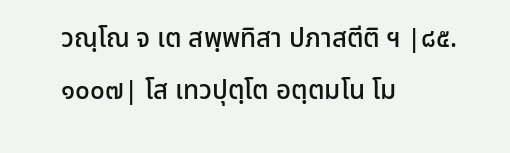วณฺโณ จ เต สพฺพทิสา ปภาสตีติ ฯ |๘๕.๑๐๐๗| โส เทวปุตฺโต อตฺตมโน โม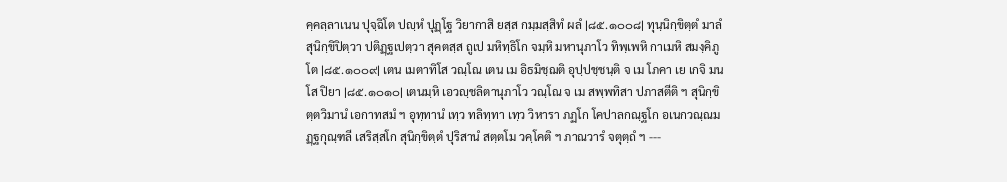คฺคลฺลาเนน ปุจฺฉิโต ปญฺหํ ปุฏฺโฐ วิยากาสิ ยสฺส กมฺมสฺสิทํ ผลํ |๘๕.๑๐๐๘| ทุนฺนิกฺขิตฺตํ มาลํ สุนิกฺขิปิตฺวา ปติฏฺฐเปตฺวา สุคตสฺส ถูเป มหิทฺธิโก จมฺหิ มหานุภาโว ทิพฺเพหิ กาเมหิ สมงฺคิภูโต |๘๕.๑๐๐๙| เตน เมตาทิโส วณฺโณ เตน เม อิธมิชฺฌติ อุปฺปชฺชนฺติ จ เม โภคา เย เกจิ มนโส ปิยา |๘๕.๑๐๑๐| เตนมฺหิ เอวญฺชลิตานุภาโว วณฺโณ จ เม สพฺพทิสา ปภาสตีติ ฯ สุนิกฺขิตฺตวิมานํ เอกาทสมํ ฯ อุทฺทานํ เทฺว ทลิทฺทา เทฺว วิหารา ภฏโก โคปาลกณฺฐโก อเนกวณฺณมฏฺฐกุณฺฑลี เสริสฺสโก สุนิกฺขิตฺตํ ปุริสานํ สตฺตโม วคฺโคติ ฯ ภาณวารํ จตุตฺถํ ฯ ---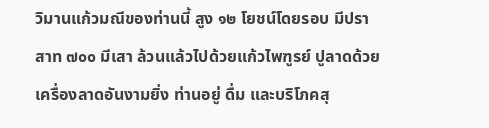วิมานแก้วมณีของท่านนี้ สูง ๑๒ โยชน์โดยรอบ มีปราสาท ๗๐๐ มีเสา ล้วนแล้วไปด้วยแก้วไพฑูรย์ ปูลาดด้วยเครื่องลาดอันงามยิ่ง ท่านอยู่ ดื่ม และบริโภคสุ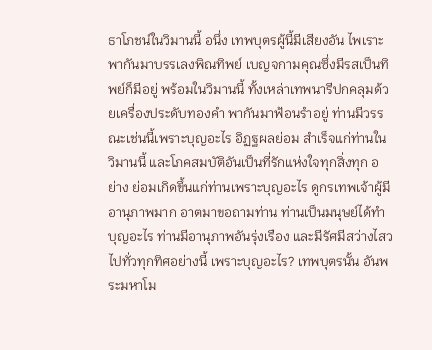ธาโภชน์ในวิมานนี้ อนึ่ง เทพบุตรผู้นี้มีเสียงอัน ไพเราะพากันมาบรรเลงพิณทิพย์ เบญจกามคุณซึ่งมีรสเป็นทิพย์ก็มีอยู่ พร้อมในวิมานนี้ ทั้งเหล่าเทพนารีปกคลุมด้วยเครื่องประดับทองคำ พากันมาฟ้อนรำอยู่ ท่านมีวรรณะเช่นนี้เพราะบุญอะไร อิฏฐผลย่อม สำเร็จแก่ท่านในวิมานนี้ และโภคสมบัติอันเป็นที่รักแห่งใจทุกสิ่งทุก อย่าง ย่อมเกิดขึ้นแก่ท่านเพราะบุญอะไร ดูกรเทพเจ้าผู้มีอานุภาพมาก อาตมาขอถามท่าน ท่านเป็นมนุษย์ได้ทำบุญอะไร ท่านมีอานุภาพอันรุ่งเรือง และมีรัศมีสว่างไสวไปทั่วทุกทิศอย่างนี้ เพราะบุญอะไร? เทพบุตรนั้น อันพระมหาโม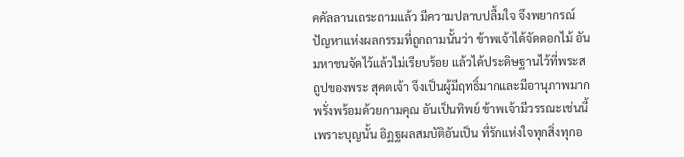คคัลลานเถระถามแล้ว มีความปลาบปลื้มใจ จึงพยากรณ์ปัญหาแห่งผลกรรมที่ถูกถามนั้นว่า ข้าพเจ้าได้จัดดอกไม้ อัน มหาชนจัดไว้แล้วไม่เรียบร้อย แล้วได้ประดิษฐานไว้ที่พระสถูปของพระ สุคตเจ้า จึงเป็นผู้มีฤทธิ์มากและมีอานุภาพมาก พรั่งพร้อมด้วยกามคุณ อันเป็นทิพย์ ข้าพเจ้ามีวรรณะเช่นนี้เพราะบุญนั้น อิฏฐผลสมบัติอันเป็น ที่รักแห่งใจทุกสิ่งทุกอ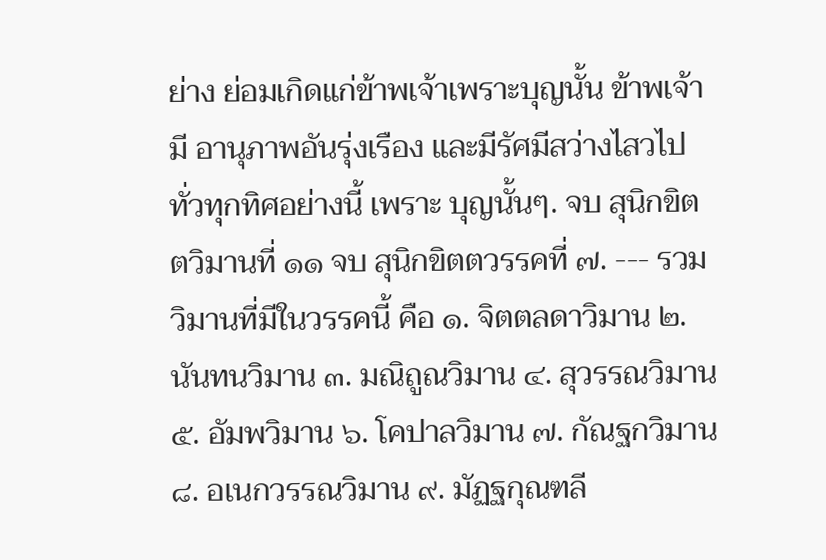ย่าง ย่อมเกิดแก่ข้าพเจ้าเพราะบุญนั้น ข้าพเจ้ามี อานุภาพอันรุ่งเรือง และมีรัศมีสว่างไสวไปทั่วทุกทิศอย่างนี้ เพราะ บุญนั้นๆ. จบ สุนิกขิตตวิมานที่ ๑๑ จบ สุนิกขิตตวรรคที่ ๗. --- รวมวิมานที่มีในวรรคนี้ คือ ๑. จิตตลดาวิมาน ๒. นันทนวิมาน ๓. มณิถูณวิมาน ๔. สุวรรณวิมาน ๕. อัมพวิมาน ๖. โคปาลวิมาน ๗. กัณฐกวิมาน ๘. อเนกวรรณวิมาน ๙. มัฏฐกุณฑลี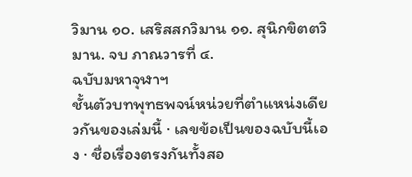วิมาน ๑๐. เสริสสกวิมาน ๑๑. สุนิกขิตตวิมาน. จบ ภาณวารที่ ๔.
ฉบับมหาจุฬาฯ
ชั้นตัวบทพุทธพจน์หน่วยที่ตำแหน่งเดียวกันของเล่มนี้ · เลขข้อเป็นของฉบับนี้เอง · ชื่อเรื่องตรงกันทั้งสอ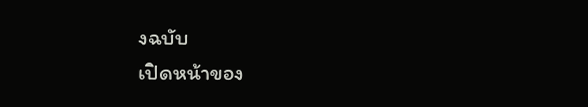งฉบับ
เปิดหน้าของ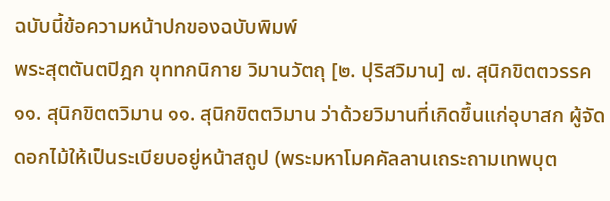ฉบับนี้ข้อความหน้าปกของฉบับพิมพ์
พระสุตตันตปิฎก ขุททกนิกาย วิมานวัตถุ [๒. ปุริสวิมาน] ๗. สุนิกขิตตวรรค ๑๑. สุนิกขิตตวิมาน ๑๑. สุนิกขิตตวิมาน ว่าด้วยวิมานที่เกิดขึ้นแก่อุบาสก ผู้จัดดอกไม้ให้เป็นระเบียบอยู่หน้าสถูป (พระมหาโมคคัลลานเถระถามเทพบุต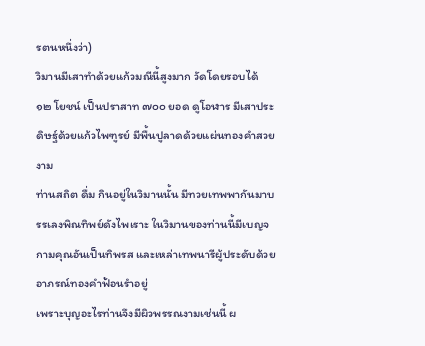รตนหนึ่งว่า)
วิมานมีเสาทำด้วยแก้วมณีนี้สูงมาก วัดโดยรอบได้ ๑๒ โยชน์ เป็นปราสาท ๗๐๐ ยอด ดูโอฬาร มีเสาประดิษฐ์ด้วยแก้วไพฑูรย์ มีพื้นปูลาดด้วยแผ่นทองคำสวยงาม
ท่านสถิต ดื่ม กินอยู่ในวิมานนั้น มีทวยเทพพากันมาบรรเลงพิณทิพย์ดังไพเราะ ในวิมานของท่านนี้มีเบญจกามคุณอันเป็นทิพรส และเหล่าเทพนารีผู้ประดับด้วยอาภรณ์ทองคำฟ้อนรำอยู่
เพราะบุญอะไรท่านจึงมีผิวพรรณงามเช่นนี้ ผ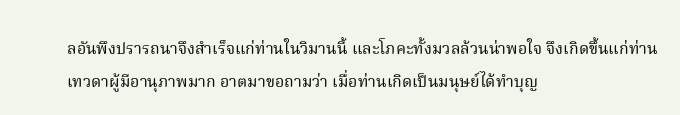ลอันพึงปรารถนาจึงสำเร็จแก่ท่านในวิมานนี้ และโภคะทั้งมวลล้วนน่าพอใจ จึงเกิดขึ้นแก่ท่าน
เทวดาผู้มีอานุภาพมาก อาตมาขอถามว่า เมื่อท่านเกิดเป็นมนุษย์ได้ทำบุญ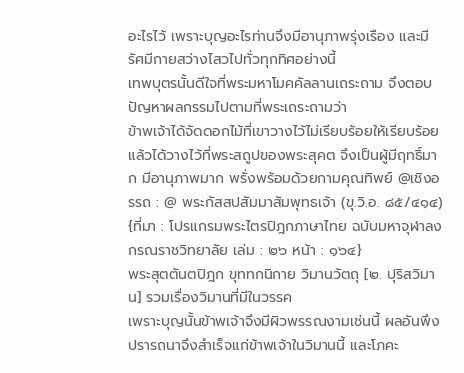อะไรไว้ เพราะบุญอะไรท่านจึงมีอานุภาพรุ่งเรือง และมีรัศมีกายสว่างไสวไปทั่วทุกทิศอย่างนี้
เทพบุตรนั้นดีใจที่พระมหาโมคคัลลานเถระถาม จึงตอบปัญหาผลกรรมไปตามที่พระเถระถามว่า
ข้าพเจ้าได้จัดดอกไม้ที่เขาวางไว้ไม่เรียบร้อยให้เรียบร้อย แล้วได้วางไว้ที่พระสถูปของพระสุคต จึงเป็นผู้มีฤทธิ์มาก มีอานุภาพมาก พรั่งพร้อมด้วยกามคุณทิพย์ @เชิงอรรถ : @ พระกัสสปสัมมาสัมพุทธเจ้า (ขุ.วิ.อ. ๘๕/๔๑๔)
{ที่มา : โปรแกรมพระไตรปิฎกภาษาไทย ฉบับมหาจุฬาลงกรณราชวิทยาลัย เล่ม : ๒๖ หน้า : ๑๖๔}
พระสุตตันตปิฎก ขุททกนิกาย วิมานวัตถุ [๒. ปุริสวิมาน] รวมเรื่องวิมานที่มีในวรรค
เพราะบุญนั้นข้าพเจ้าจึงมีผิวพรรณงามเช่นนี้ ผลอันพึงปรารถนาจึงสำเร็จแก่ข้าพเจ้าในวิมานนี้ และโภคะ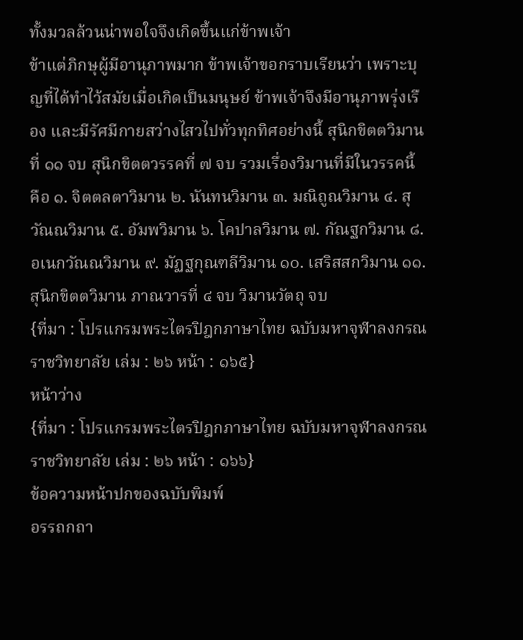ทั้งมวลล้วนน่าพอใจจึงเกิดขึ้นแก่ข้าพเจ้า
ข้าแต่ภิกษุผู้มีอานุภาพมาก ข้าพเจ้าขอกราบเรียนว่า เพราะบุญที่ได้ทำไว้สมัยเมื่อเกิดเป็นมนุษย์ ข้าพเจ้าจึงมีอานุภาพรุ่งเรือง และมีรัศมีกายสว่างไสวไปทั่วทุกทิศอย่างนี้ สุนิกขิตตวิมานที่ ๑๑ จบ สุนิกขิตตวรรคที่ ๗ จบ รวมเรื่องวิมานที่มีในวรรคนี้ คือ ๑. จิตตลตาวิมาน ๒. นันทนวิมาน ๓. มณิถูณวิมาน ๔. สุวัณณวิมาน ๕. อัมพวิมาน ๖. โคปาลวิมาน ๗. กัณฐกวิมาน ๘. อเนกวัณณวิมาน ๙. มัฏฐกุณฑลีวิมาน ๑๐. เสริสสกวิมาน ๑๑. สุนิกขิตตวิมาน ภาณวารที่ ๔ จบ วิมานวัตถุ จบ
{ที่มา : โปรแกรมพระไตรปิฎกภาษาไทย ฉบับมหาจุฬาลงกรณราชวิทยาลัย เล่ม : ๒๖ หน้า : ๑๖๕}
หน้าว่าง
{ที่มา : โปรแกรมพระไตรปิฎกภาษาไทย ฉบับมหาจุฬาลงกรณราชวิทยาลัย เล่ม : ๒๖ หน้า : ๑๖๖}
ข้อความหน้าปกของฉบับพิมพ์
อรรถกถา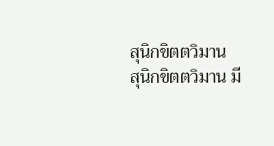สุนิกขิตตวิมาน
สุนิกขิตตวิมาน มี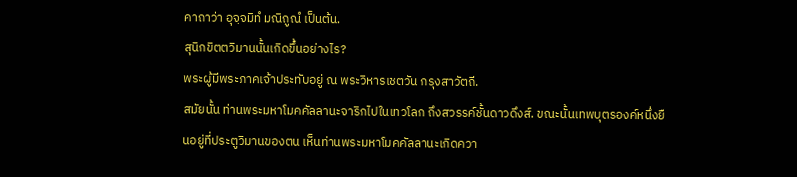คาถาว่า อุจฺจมิทํ มณิถูณํ เป็นต้น.
สุนิกขิตตวิมานนั้นเกิดขึ้นอย่างไร?
พระผู้มีพระภาคเจ้าประทับอยู่ ณ พระวิหารเชตวัน กรุงสาวัตถี.
สมัยนั้น ท่านพระมหาโมคคัลลานะจาริกไปในเทวโลก ถึงสวรรค์ชั้นดาวดึงส์. ขณะนั้นเทพบุตรองค์หนึ่งยืนอยู่ที่ประตูวิมานของตน เห็นท่านพระมหาโมคคัลลานะเกิดควา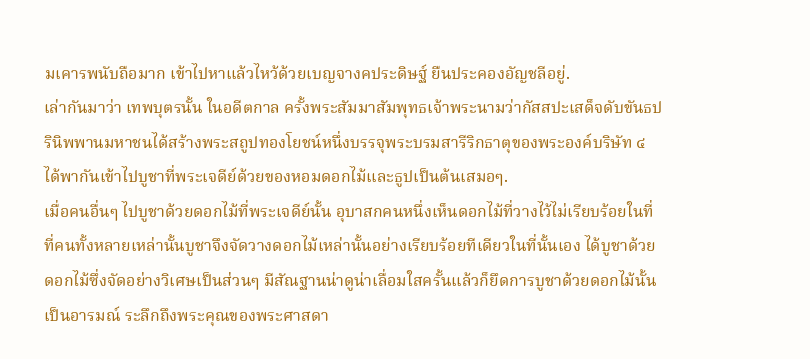มเคารพนับถือมาก เข้าไปหาแล้วไหว้ด้วยเบญจางคประดิษฐ์ ยืนประคองอัญชลีอยู่.
เล่ากันมาว่า เทพบุตรนั้น ในอดีตกาล ครั้งพระสัมมาสัมพุทธเจ้าพระนามว่ากัสสปะเสด็จดับขันธปรินิพพานมหาชนได้สร้างพระสถูปทองโยชน์หนึ่งบรรจุพระบรมสารีริกธาตุของพระองค์บริษัท ๔ ได้พากันเข้าไปบูชาที่พระเจดีย์ด้วยของหอมดอกไม้และธูปเป็นต้นเสมอๆ.
เมื่อคนอื่นๆ ไปบูชาด้วยดอกไม้ที่พระเจดีย์นั้น อุบาสกคนหนึ่งเห็นดอกไม้ที่วางไว้ไม่เรียบร้อยในที่ที่คนทั้งหลายเหล่านั้นบูชาจึงจัดวางดอกไม้เหล่านั้นอย่างเรียบร้อยทีเดียวในที่นั้นเอง ได้บูชาด้วยดอกไม้ซึ่งจัดอย่างวิเศษเป็นส่วนๆ มีสัณฐานน่าดูน่าเลื่อมใสครั้นแล้วก็ยึดการบูชาด้วยดอกไม้นั้นเป็นอารมณ์ ระลึกถึงพระคุณของพระศาสดา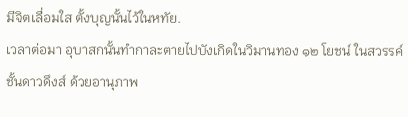มีจิตเลื่อมใส ตั้งบุญนั้นไว้ในหทัย.
เวลาต่อมา อุบาสกนั้นทำกาละตายไปบังเกิดในวิมานทอง ๑๒ โยชน์ ในสวรรค์ชั้นดาวดึงส์ ด้วยอานุภาพ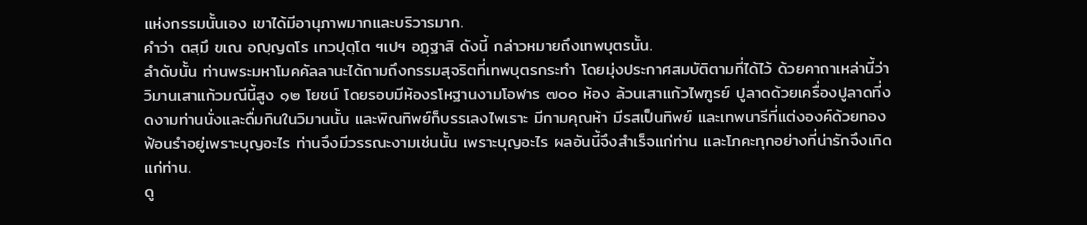แห่งกรรมนั้นเอง เขาได้มีอานุภาพมากและบริวารมาก.
คำว่า ตสฺมึ ขเณ อญฺญตโร เทวปุตฺโต ฯเปฯ อฏฺฐาสิ ดังนี้ กล่าวหมายถึงเทพบุตรนั้น.
ลำดับนั้น ท่านพระมหาโมคคัลลานะได้ถามถึงกรรมสุจริตที่เทพบุตรกระทำ โดยมุ่งประกาศสมบัติตามที่ได้ไว้ ด้วยคาถาเหล่านี้ว่า
วิมานเสาแก้วมณีนี้สูง ๑๒ โยชน์ โดยรอบมีห้องรโหฐานงามโอฬาร ๗๐๐ ห้อง ล้วนเสาแก้วไพฑูรย์ ปูลาดด้วยเครื่องปูลาดที่งดงามท่านนั่งและดื่มกินในวิมานนั้น และพิณทิพย์ก็บรรเลงไพเราะ มีกามคุณห้า มีรสเป็นทิพย์ และเทพนารีที่แต่งองค์ด้วยทองฟ้อนรำอยู่เพราะบุญอะไร ท่านจึงมีวรรณะงามเช่นนั้น เพราะบุญอะไร ผลอันนี้จึงสำเร็จแก่ท่าน และโภคะทุกอย่างที่น่ารักจึงเกิดแก่ท่าน.
ดู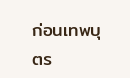ก่อนเทพบุตร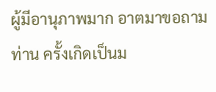ผู้มีอานุภาพมาก อาตมาขอถามท่าน ครั้งเกิดเป็นม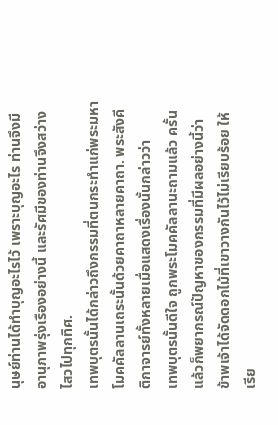นุษย์ท่านได้ทำบุญอะไรไว้ เพราะบุญอะไร ท่านจึงมีอานุภาพรุ่งเรืองอย่างนี้ และรัศมีของท่านจึงสว่างไสวไปทุกทิศ.
เทพบุตรนั้นได้กล่าวถึงกรรมที่ตนกระทำแก่พระมหาโมคคัลลานเถระนั้นด้วยคาถาหลายคาถา. พระสังคีติกาจารย์ทั้งหลายเมื่อแสดงเรื่องนั้นกล่าวว่า
เทพบุตรนั้นดีใจ ถูกพระโมคคัลลานะถามแล้ว ครั้นแล้วก็พยากรณ์ปัญหาของกรรมที่มีผลอย่างนี้ว่า
ข้าพเจ้าได้จัดดอกไม้ที่เขาวางกันไว้ไม่เรียบร้อย ให้เรีย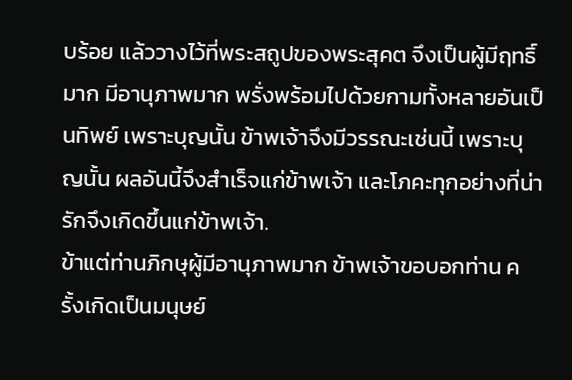บร้อย แล้ววางไว้ที่พระสถูปของพระสุคต จึงเป็นผู้มีฤทธิ์มาก มีอานุภาพมาก พรั่งพร้อมไปด้วยกามทั้งหลายอันเป็นทิพย์ เพราะบุญนั้น ข้าพเจ้าจึงมีวรรณะเช่นนี้ เพราะบุญนั้น ผลอันนี้จึงสำเร็จแก่ข้าพเจ้า และโภคะทุกอย่างที่น่ารักจึงเกิดขึ้นแก่ข้าพเจ้า.
ข้าแต่ท่านภิกษุผู้มีอานุภาพมาก ข้าพเจ้าขอบอกท่าน ครั้งเกิดเป็นมนุษย์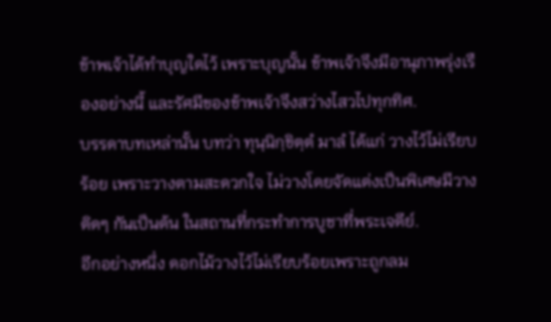ข้าพเจ้าได้ทำบุญใดไว้ เพราะบุญนั้น ข้าพเจ้าจึงมีอานุภาพรุ่งเรืองอย่างนี้ และรัศมีของข้าพเจ้าจึงสว่างไสวไปทุกทิศ.
บรรดาบทเหล่านั้น บทว่า ทุนฺนิกฺขิตฺตํ มาลํ ได้แก่ วางไว้ไม่เรียบร้อย เพราะวางตามสะดวกใจ ไม่วางโดยจัดแต่งเป็นพิเศษมีวางติดๆ กันเป็นต้น ในสถานที่กระทำการบูชาที่พระเจดีย์.
อีกอย่างหนึ่ง ดอกไม้วางไว้ไม่เรียบร้อยเพราะถูกลม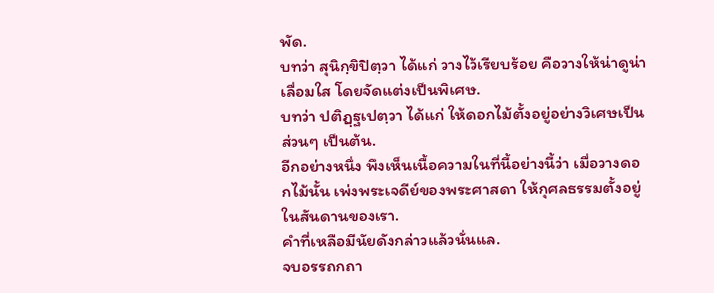พัด.
บทว่า สุนิกฺขิปิตฺวา ได้แก่ วางไว้เรียบร้อย คือวางให้น่าดูน่าเลื่อมใส โดยจัดแต่งเป็นพิเศษ.
บทว่า ปติฏฺฐเปตฺวา ได้แก่ ให้ดอกไม้ตั้งอยู่อย่างวิเศษเป็นส่วนๆ เป็นต้น.
อีกอย่างหนึ่ง พึงเห็นเนื้อความในที่นี้อย่างนี้ว่า เมื่อวางดอกไม้นั้น เพ่งพระเจดีย์ของพระศาสดา ให้กุศลธรรมตั้งอยู่ในสันดานของเรา.
คำที่เหลือมีนัยดังกล่าวแล้วนั่นแล.
จบอรรถกถา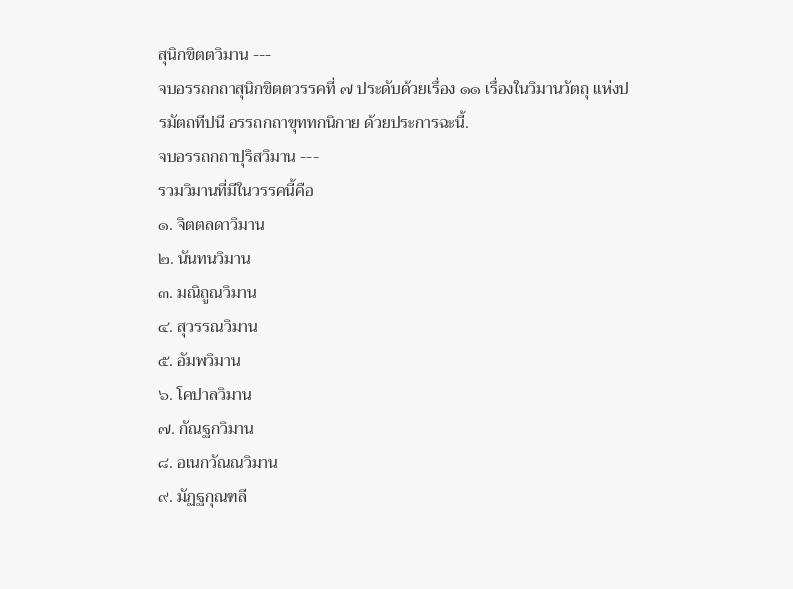สุนิกขิตตวิมาน ---
จบอรรถกถาสุนิกขิตตวรรคที่ ๗ ประดับด้วยเรื่อง ๑๑ เรื่องในวิมานวัตถุ แห่งปรมัตถทีปนี อรรถกถาขุททกนิกาย ด้วยประการฉะนี้.
จบอรรถกถาปุริสวิมาน ---
รวมวิมานที่มีในวรรคนี้คือ
๑. จิตตลดาวิมาน
๒. นันทนวิมาน
๓. มณิถูณวิมาน
๔. สุวรรณวิมาน
๕. อัมพวิมาน
๖. โคปาลวิมาน
๗. กัณฐกวิมาน
๘. อเนกวัณณวิมาน
๙. มัฏฐกุณฑลี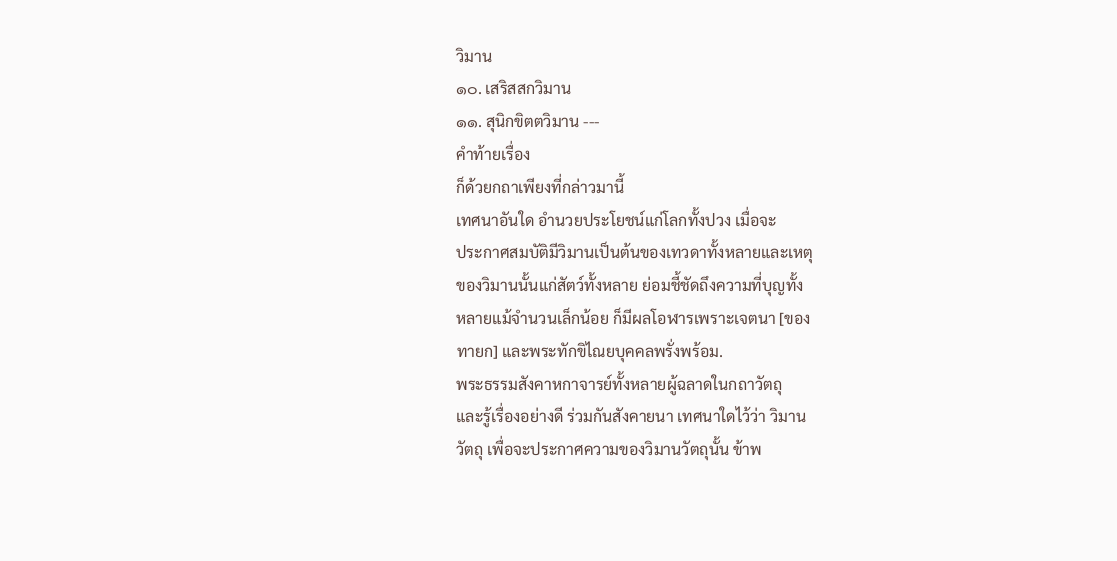วิมาน
๑๐. เสริสสกวิมาน
๑๑. สุนิกขิตตวิมาน ---
คำท้ายเรื่อง
ก็ด้วยกถาเพียงที่กล่าวมานี้
เทศนาอันใด อำนวยประโยชน์แก่โลกทั้งปวง เมื่อจะ
ประกาศสมบัติมีวิมานเป็นต้นของเทวดาทั้งหลายและเหตุ
ของวิมานนั้นแก่สัตว์ทั้งหลาย ย่อมชี้ชัดถึงความที่บุญทั้ง
หลายแม้จำนวนเล็กน้อย ก็มีผลโอฬารเพราะเจตนา [ของ
ทายก] และพระทักขิไณยบุคคลพรั่งพร้อม.
พระธรรมสังคาหกาจารย์ทั้งหลายผู้ฉลาดในกถาวัตถุ
และรู้เรื่องอย่างดี ร่วมกันสังคายนา เทศนาใดไว้ว่า วิมาน
วัตถุ เพื่อจะประกาศความของวิมานวัตถุนั้น ข้าพ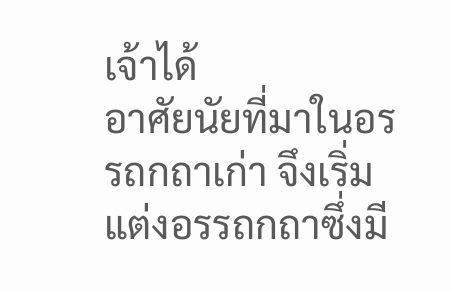เจ้าได้
อาศัยนัยที่มาในอรรถกถาเก่า จึงเริ่มแต่งอรรถกถาซึ่งมี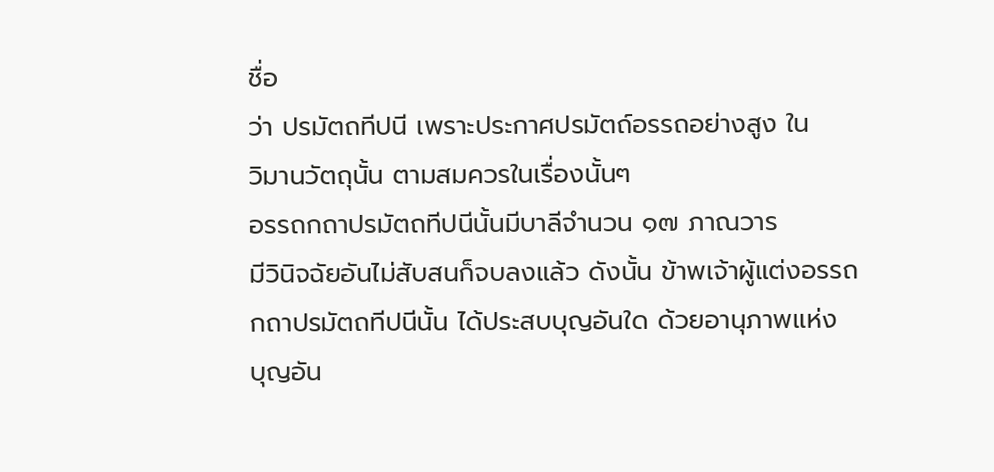ชื่อ
ว่า ปรมัตถทีปนี เพราะประกาศปรมัตถ์อรรถอย่างสูง ใน
วิมานวัตถุนั้น ตามสมควรในเรื่องนั้นๆ
อรรถกถาปรมัตถทีปนีนั้นมีบาลีจำนวน ๑๗ ภาณวาร
มีวินิจฉัยอันไม่สับสนก็จบลงแล้ว ดังนั้น ข้าพเจ้าผู้แต่งอรรถ
กถาปรมัตถทีปนีนั้น ได้ประสบบุญอันใด ด้วยอานุภาพแห่ง
บุญอัน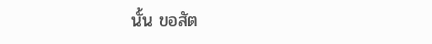นั้น ขอสัต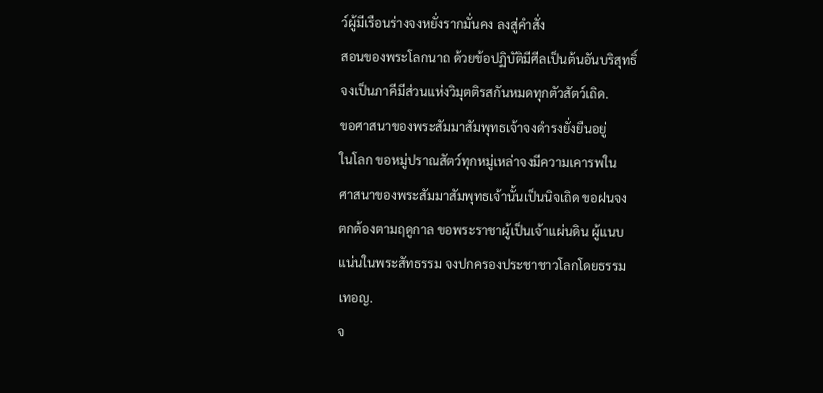ว์ผู้มีเรือนร่างจงหยั่งรากมั่นคง ลงสู่คำสั่ง
สอนของพระโลกนาถ ด้วยข้อปฏิบัติมีศีลเป็นต้นอันบริสุทธิ์
จงเป็นภาคีมีส่วนแห่งวิมุตติรสกันหมดทุกตัวสัตว์เถิด.
ขอศาสนาของพระสัมมาสัมพุทธเจ้าจงดำรงยั่งยืนอยู่
ในโลก ขอหมู่ปราณสัตว์ทุกหมู่เหล่าจงมีความเคารพใน
ศาสนาของพระสัมมาสัมพุทธเจ้านั้นเป็นนิจเถิด ขอฝนจง
ตกต้องตามฤดูกาล ขอพระราชาผู้เป็นเจ้าแผ่นดิน ผู้แนบ
แน่นในพระสัทธรรม จงปกครองประชาชาวโลกโดยธรรม
เทอญ.
จ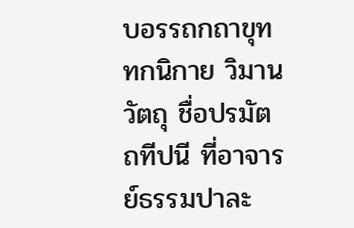บอรรถกถาขุททกนิกาย วิมานวัตถุ ชื่อปรมัตถทีปนี ที่อาจารย์ธรรมปาละ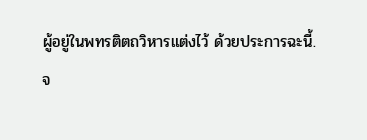ผู้อยู่ในพทรติตถวิหารแต่งไว้ ด้วยประการฉะนี้.
จ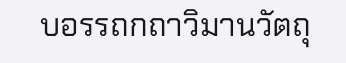บอรรถกถาวิมานวัตถุ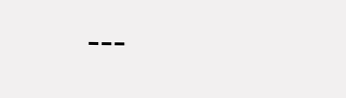---